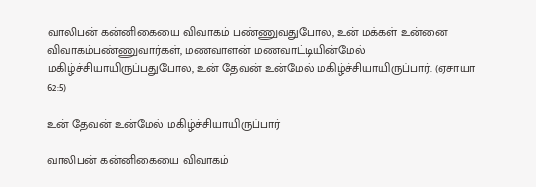வாலிபன் கன்னிகையை விவாகம் பண்ணுவதுபோல, உன் மக்கள் உன்னை விவாகம்பண்ணுவார்கள், மணவாளன் மணவாட்டியின்மேல் மகிழ்ச்சியாயிருப்பதுபோல, உன் தேவன் உன்மேல் மகிழ்ச்சியாயிருப்பார். (ஏசாயா 62:5)

உன் தேவன் உன்மேல் மகிழ்ச்சியாயிருப்பார்

வாலிபன் கன்னிகையை விவாகம்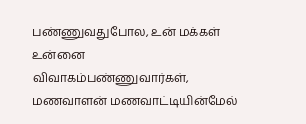பண்ணுவதுபோல, உன் மக்கள் உன்னை விவாகம்பண்ணுவார்கள், மணவாளன் மணவாட்டியின்மேல்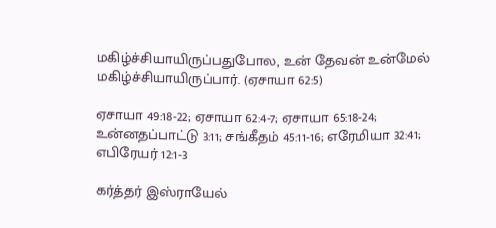மகிழ்ச்சியாயிருப்பதுபோல, உன் தேவன் உன்மேல் மகிழ்ச்சியாயிருப்பார். (ஏசாயா 62:5)

ஏசாயா 49:18-22; ஏசாயா 62:4-7; ஏசாயா 65:18-24; உன்னதப்பாட்டு 3:11; சங்கீதம் 45:11-16; எரேமியா 32:41; எபிரேயர் 12:1-3

கர்த்தர் இஸ்ராயேல்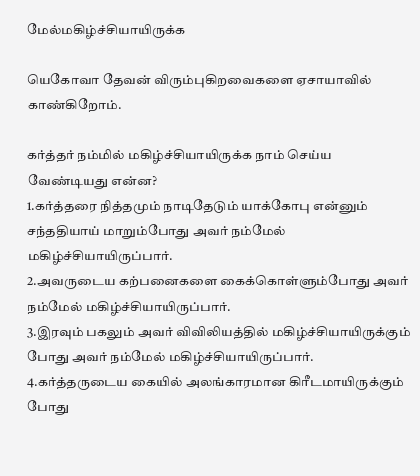மேல்மகிழ்ச்சியாயிருக்க

யெகோவா தேவன் விரும்புகிறவைகளை ஏசாயாவில் காண்கிறோம்.

கர்த்தர் நம்மில் மகிழ்ச்சியாயிருக்க நாம் செய்ய வேண்டியது என்ன?
1.கர்த்தரை நித்தமும் நாடிதேடும் யாக்கோபு என்னும் சந்ததியாய் மாறும்போது அவர் நம்மேல் மகிழ்ச்சியாயிருப்பார்.
2.அவருடைய கற்பனைகளை கைக்கொள்ளும்போது அவர் நம்மேல் மகிழ்ச்சியாயிருப்பார்.
3.இரவும் பகலும் அவர் விவிலியத்தில் மகிழ்ச்சியாயிருக்கும் போது அவர் நம்மேல் மகிழ்ச்சியாயிருப்பார்.
4.கர்த்தருடைய கையில் அலங்காரமான கிரீடமாயிருக்கும் போது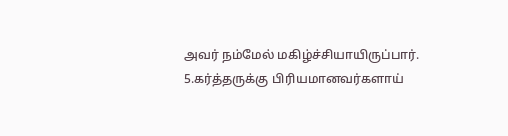அவர் நம்மேல் மகிழ்ச்சியாயிருப்பார்.
5.கர்த்தருக்கு பிரியமானவர்களாய்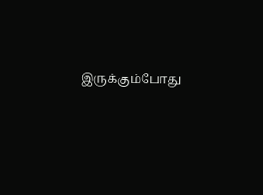இருக்கும்போது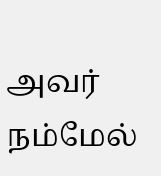அவர் நம்மேல்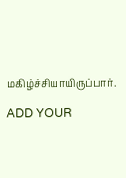மகிழ்ச்சியாயிருப்பார்.

ADD YOUR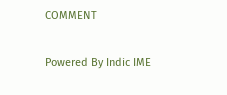COMMENT

Powered By Indic IME